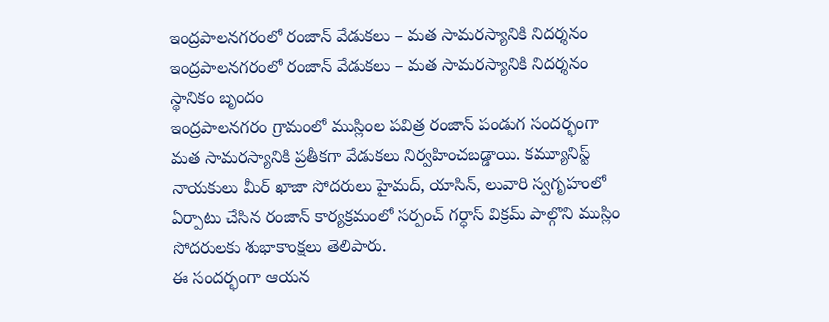ఇంద్రపాలనగరంలో రంజాన్ వేడుకలు – మత సామరస్యానికి నిదర్శనం
ఇంద్రపాలనగరంలో రంజాన్ వేడుకలు – మత సామరస్యానికి నిదర్శనం
స్థానికం బృందం
ఇంద్రపాలనగరం గ్రామంలో ముస్లింల పవిత్ర రంజాన్ పండుగ సందర్భంగా మత సామరస్యానికి ప్రతీకగా వేడుకలు నిర్వహించబడ్డాయి. కమ్యూనిస్ట్ నాయకులు మీర్ ఖాజా సోదరులు హైమద్, యాసిన్, లువారి స్వగృహంలో ఏర్పాటు చేసిన రంజాన్ కార్యక్రమంలో సర్పంచ్ గర్ధాస్ విక్రమ్ పాల్గొని ముస్లిం సోదరులకు శుభాకాంక్షలు తెలిపారు.
ఈ సందర్భంగా ఆయన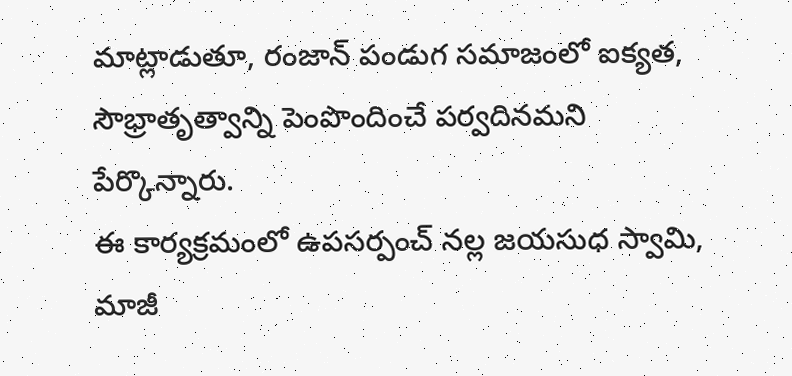మాట్లాడుతూ, రంజాన్ పండుగ సమాజంలో ఐక్యత, సౌభ్రాతృత్వాన్ని పెంపొందించే పర్వదినమని పేర్కొన్నారు.
ఈ కార్యక్రమంలో ఉపసర్పంచ్ నల్ల జయసుధ స్వామి, మాజీ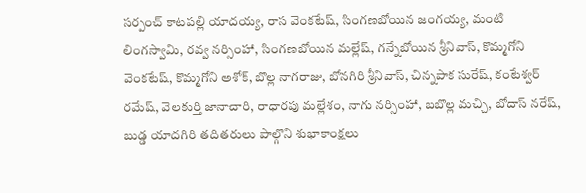సర్పంచ్ కాటపల్లి యాదయ్య, రాస వెంకటేష్, సింగణబోయిన జంగయ్య, మంటి లింగస్వామి, రవ్వ నర్సింహా, సింగణబోయిన మల్లేష్, గన్నేబోయిన శ్రీనివాస్, కొమ్మగోని వెంకటేష్, కొమ్మగోని అశోక్, బొల్ల నాగరాజు, బోనగిరి శ్రీనివాస్, చిన్నపాక సురేష్, కంటేశ్వర్ రమేష్, వెలకుర్తి జానాచారి, రాధారపు మల్లేశం, నాగు నర్సింహా, బబొల్ల మచ్చి, బోదాస్ నరేష్, బుడ్డ యాదగిరి తదితరులు పాల్గొని శుభాకాంక్షలు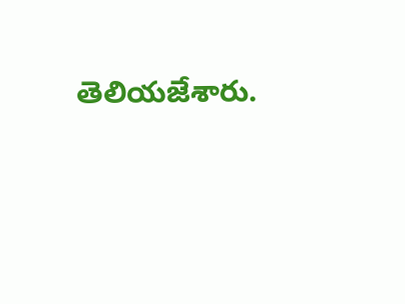తెలియజేశారు.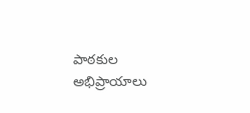పాఠకుల అభిప్రాయాలు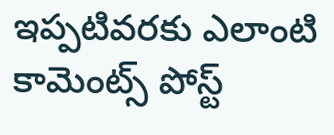ఇప్పటివరకు ఎలాంటి కామెంట్స్ పోస్ట్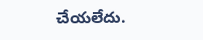చేయలేదు.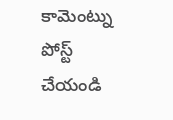కామెంట్ను పోస్ట్ చేయండి